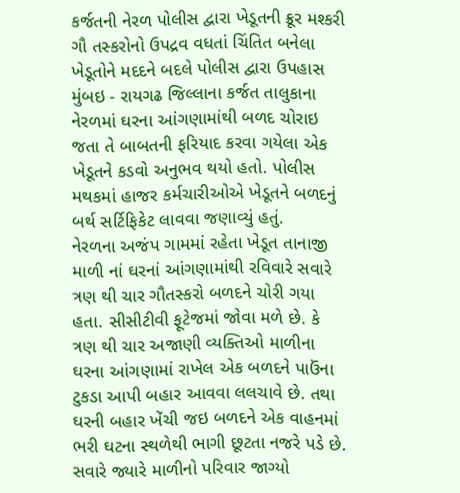કર્જતની નેરળ પોલીસ દ્વારા ખેડૂતની ક્રૂર મશ્કરી
ગૌ તસ્કરોનો ઉપદ્રવ વધતાં ચિંતિત બનેલા ખેડૂતોને મદદને બદલે પોલીસ દ્વારા ઉપહાસ
મુંબઇ - રાયગઢ જિલ્લાના કર્જત તાલુકાના નેરળમાં ઘરના આંગણામાંથી બળદ ચોરાઇ જતા તે બાબતની ફરિયાદ કરવા ગયેલા એક ખેડૂતને કડવો અનુભવ થયો હતો. પોલીસ મથકમાં હાજર કર્મચારીઓએ ખેડૂતને બળદનું બર્થ સર્ટિફિકેટ લાવવા જણાવ્યું હતું.
નેરળના અજંપ ગામમાં રહેતા ખેડૂત તાનાજી માળી નાં ઘરનાં આંગણામાંથી રવિવારે સવારે ત્રણ થી ચાર ગૌતસ્કરો બળદને ચોરી ગયા હતા. સીસીટીવી ફૂટેજમાં જોવા મળે છે. કે ત્રણ થી ચાર અજાણી વ્યક્તિઓ માળીના ઘરના આંગણામાં રાખેલ એક બળદને પાઉંના ટુકડા આપી બહાર આવવા લલચાવે છે. તથા ઘરની બહાર ખેંચી જઇ બળદને એક વાહનમાં ભરી ઘટના સ્થળેથી ભાગી છૂટતા નજરે પડે છે. સવારે જ્યારે માળીનો પરિવાર જાગ્યો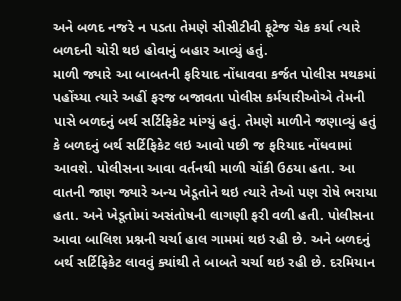અને બળદ નજરે ન પડતા તેમણે સીસીટીવી ફૂટેજ ચેક કર્યા ત્યારે બળદની ચોરી થઇ હોવાનું બહાર આવ્યું હતું.
માળી જ્યારે આ બાબતની ફરિયાદ નોંધાવવા કર્જત પોલીસ મથકમાં પહોંચ્યા ત્યારે અહીં ફરજ બજાવતા પોલીસ કર્મચારીઓએ તેમની પાસે બળદનું બર્થ સર્ટિફિકેટ માંગ્યું હતું. તેમણે માળીને જણાવ્યું હતું કે બળદનું બર્થ સર્ટિફિકેટ લઇ આવો પછી જ ફરિયાદ નોંધવામાં આવશે. પોલીસના આવા વર્તનથી માળી ચોંકી ઉઠયા હતા. આ વાતની જાણ જ્યારે અન્ય ખેડૂતોને થઇ ત્યારે તેઓ પણ રોષે ભરાયા હતા. અને ખેડૂતોમાં અસંતોષની લાગણી ફરી વળી હતી. પોલીસના આવા બાલિશ પ્રશ્નની ચર્ચા હાલ ગામમાં થઇ રહી છે. અને બળદનું બર્થ સર્ટિફિકેટ લાવવું ક્યાંથી તે બાબતે ચર્ચા થઇ રહી છે. દરમિયાન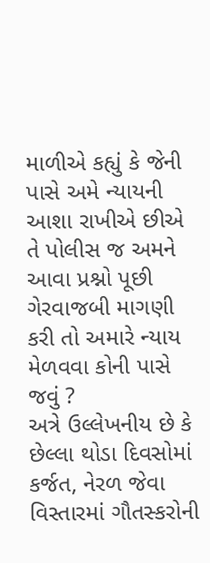માળીએ કહ્યું કે જેની પાસે અમે ન્યાયની આશા રાખીએ છીએ તે પોલીસ જ અમને આવા પ્રશ્નો પૂછી ગેરવાજબી માગણી કરી તો અમારે ન્યાય મેળવવા કોની પાસે જવું ?
અત્રે ઉલ્લેખનીય છે કે છેલ્લા થોડા દિવસોમાં કર્જત, નેરળ જેવા વિસ્તારમાં ગૌતસ્કરોની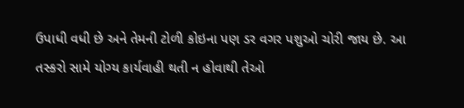ઉપાધી વધી છે અને તેમની ટોળી કોઇના પણ ડર વગર પશુઓ ચોરી જાય છે. આ તસ્કરો સામે યોગ્ય કાર્યવાહી થતી ન હોવાથી તેઓ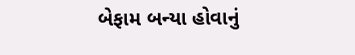બેફામ બન્યા હોવાનું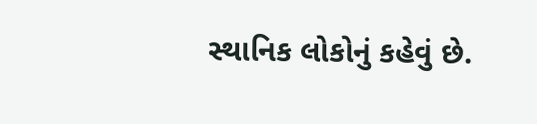સ્થાનિક લોકોનું કહેવું છે.